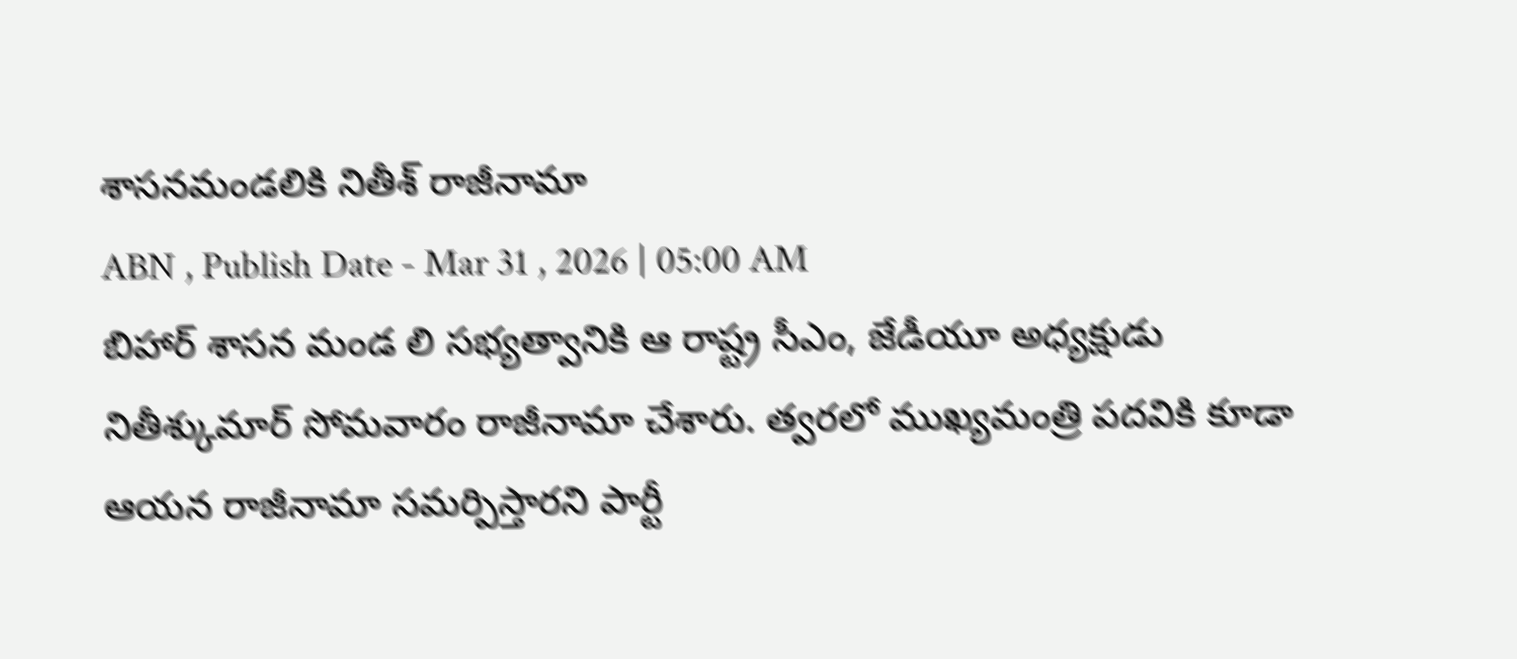శాసనమండలికి నితీశ్ రాజీనామా
ABN , Publish Date - Mar 31 , 2026 | 05:00 AM
బిహార్ శాసన మండ లి సభ్యత్వానికి ఆ రాష్ట్ర సీఎం, జేడీయూ అధ్యక్షుడు నితీశ్కుమార్ సోమవారం రాజీనామా చేశారు. త్వరలో ముఖ్యమంత్రి పదవికి కూడా ఆయన రాజీనామా సమర్పిస్తారని పార్టీ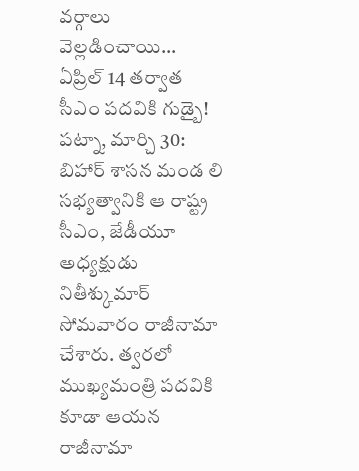వర్గాలు వెల్లడించాయి...
ఏప్రిల్ 14 తర్వాత సీఎం పదవికి గుడ్బై!
పట్నా, మార్చి 30: బిహార్ శాసన మండ లి సభ్యత్వానికి ఆ రాష్ట్ర సీఎం, జేడీయూ అధ్యక్షుడు నితీశ్కుమార్ సోమవారం రాజీనామా చేశారు. త్వరలో ముఖ్యమంత్రి పదవికి కూడా ఆయన రాజీనామా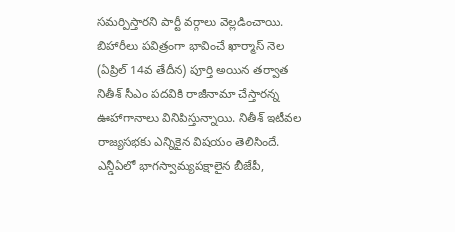సమర్పిస్తారని పార్టీ వర్గాలు వెల్లడించాయి. బిహారీలు పవిత్రంగా భావించే ఖార్మాస్ నెల (ఏప్రిల్ 14వ తేదీన) పూర్తి అయిన తర్వాత నితీశ్ సీఎం పదవికి రాజీనామా చేస్తారన్న ఊహాగానాలు వినిపిస్తున్నాయి. నితీశ్ ఇటీవల రాజ్యసభకు ఎన్నికైన విషయం తెలిసిందే. ఎన్డీఏలో భాగస్వామ్యపక్షాలైన బీజేపీ,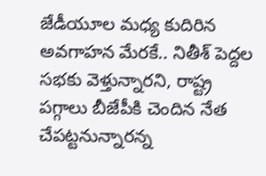జేడీయూల మధ్య కుదిరిన అవగాహన మేరకే.. నితీశ్ పెద్దల సభకు వెళ్తున్నారని, రాష్ట్ర పగ్గాలు బీజేపీకి చెందిన నేత చేపట్టనున్నారన్న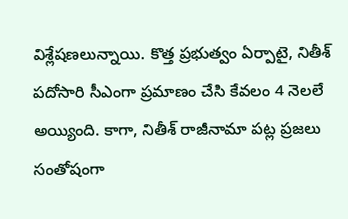విశ్లేషణలున్నాయి. కొత్త ప్రభుత్వం ఏర్పాటై, నితీశ్ పదోసారి సీఎంగా ప్రమాణం చేసి కేవలం 4 నెలలే అయ్యింది. కాగా, నితీశ్ రాజీనామా పట్ల ప్రజలు సంతోషంగా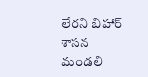లేరని బిహార్ శాసన మండలి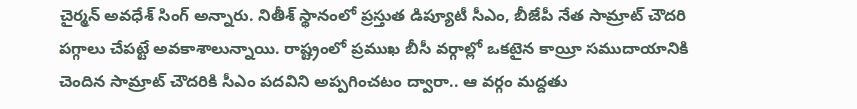చైర్మన్ అవధేశ్ సింగ్ అన్నారు. నితీశ్ స్థానంలో ప్రస్తుత డిప్యూటీ సీఎం, బీజేపీ నేత సామ్రాట్ చౌదరి పగ్గాలు చేపట్టే అవకాశాలున్నాయి. రాష్ట్రంలో ప్రముఖ బీసీ వర్గాల్లో ఒకటైన కాయ్రీ సముదాయానికి చెందిన సామ్రాట్ చౌదరికి సీఎం పదవిని అప్పగించటం ద్వారా.. ఆ వర్గం మద్దతు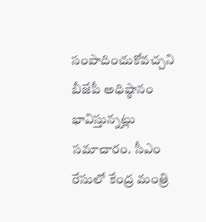సంపాదించుకోవచ్చని బీజేపీ అధిష్ఠానం భావిస్తున్నట్లు సమాచారం. సీఎం రేసులో కేంద్ర మంత్రి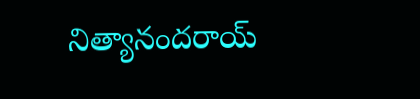నిత్యానందరాయ్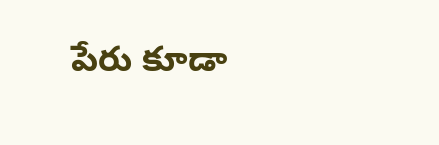పేరు కూడా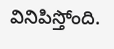వినిపిస్తోంది.